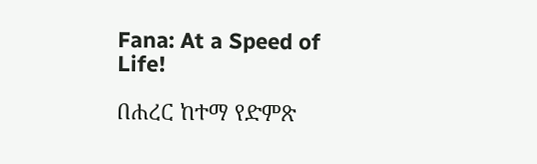Fana: At a Speed of Life!

በሐረር ከተማ የድምጽ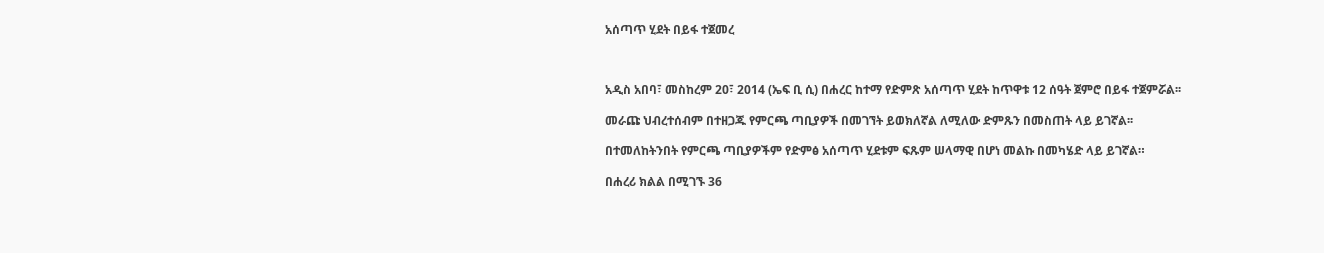አሰጣጥ ሂደት በይፋ ተጀመረ



አዲስ አበባ፣ መስከረም 20፣ 2014 (ኤፍ ቢ ሲ) በሐረር ከተማ የድምጽ አሰጣጥ ሂደት ከጥዋቱ 12 ሰዓት ጀምሮ በይፋ ተጀምሯል፡፡

መራጩ ህብረተሰብም በተዘጋጁ የምርጫ ጣቢያዎች በመገኘት ይወክለኛል ለሚለው ድምጹን በመስጠት ላይ ይገኛል፡፡

በተመለከትንበት የምርጫ ጣቢያዎችም የድምፅ አሰጣጥ ሂደቱም ፍጹም ሠላማዊ በሆነ መልኩ በመካሄድ ላይ ይገኛል።

በሐረሪ ክልል በሚገኙ 36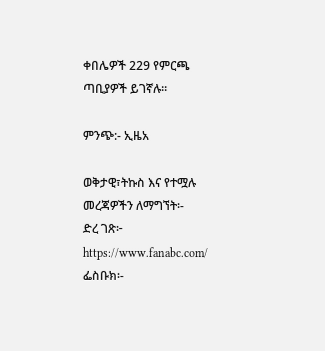ቀበሌዎች 229 የምርጫ ጣቢያዎች ይገኛሉ፡፡

ምንጭ:- ኢዜአ

ወቅታዊ፣ትኩስ እና የተሟሉ መረጃዎችን ለማግኘት፡-
ድረ ገጽ፦ https://www.fanabc.com/
ፌስቡክ፡-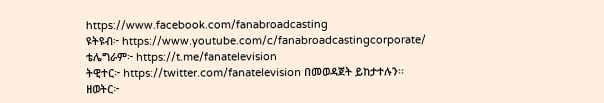https://www.facebook.com/fanabroadcasting
ዩትዩብ፦ https://www.youtube.com/c/fanabroadcastingcorporate/
ቴሌግራም፦ https://t.me/fanatelevision
ትዊተር፦ https://twitter.com/fanatelevision በመወዳጀት ይከታተሉን፡፡
ዘወትር፦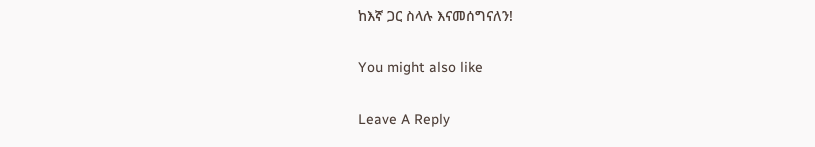ከእኛ ጋር ስላሉ እናመሰግናለን!

You might also like

Leave A Reply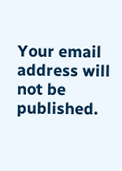Your email address will not be published.